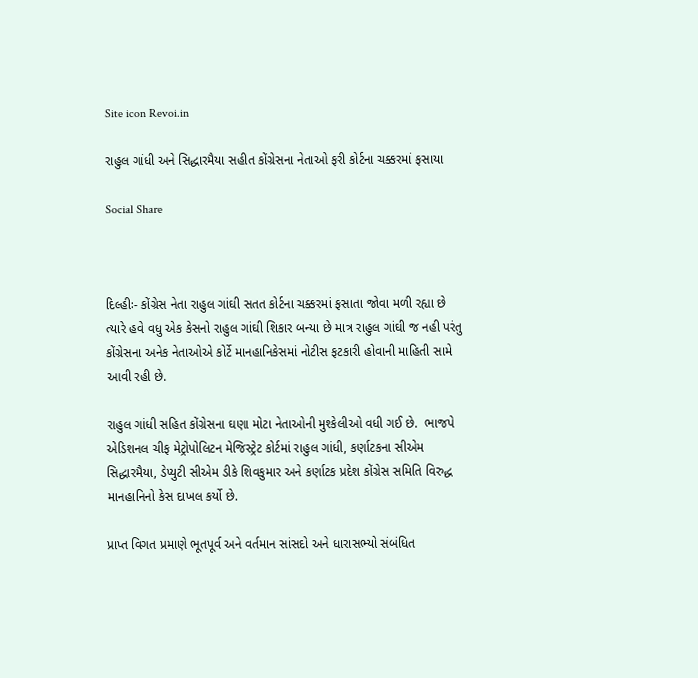Site icon Revoi.in

રાહુલ ગાંધી અને સિદ્ધારમૈયા સહીત કોંગ્રેસના નેતાઓ ફરી કોર્ટના ચક્કરમાં ફસાયા

Social Share



દિલ્હીઃ- કોંગ્રેસ નેતા રાહુલ ગાંઘી સતત કોર્ટના ચક્કરમાં ફસાતા જોવા મળી રહ્યા છે ત્યારે હવે વધુ એક કેસનો રાહુલ ગાંઘી શિકાર બન્યા છે માત્ર રાહુલ ગાંઘી જ નહી પરંતુ કોંગ્રેસના અનેક નેતાઓએ કોર્ટે માનહાનિકેસમાં નોટીસ ફટકારી હોવાની માહિતી સામે આવી રહી છે.

રાહુલ ગાંધી સહિત કોંગ્રેસના ઘણા મોટા નેતાઓની મુશ્કેલીઓ વધી ગઈ છે.  ભાજપે  એડિશનલ ચીફ મેટ્રોપોલિટન મેજિસ્ટ્રેટ કોર્ટમાં રાહુલ ગાંધી, કર્ણાટકના સીએમ સિદ્ધારમૈયા, ડેપ્યુટી સીએમ ડીકે શિવકુમાર અને કર્ણાટક પ્રદેશ કોંગ્રેસ સમિતિ વિરુદ્ધ માનહાનિનો કેસ દાખલ કર્યો છે.

પ્રાપ્ત વિગત પ્રમાણે ભૂતપૂર્વ અને વર્તમાન સાંસદો અને ધારાસભ્યો સંબંધિત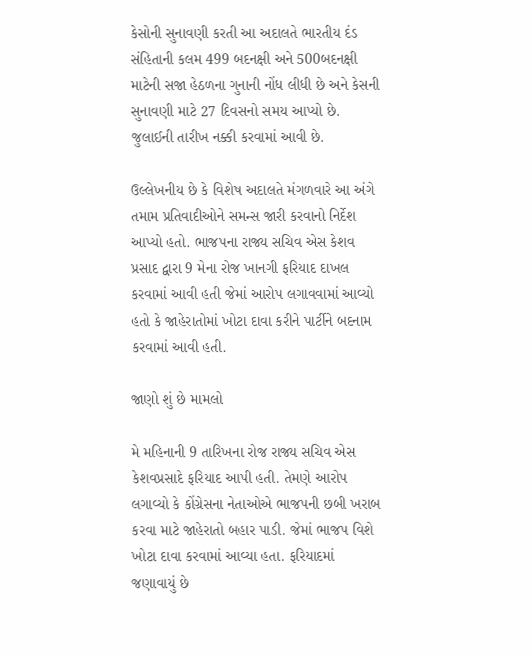કેસોની સુનાવણી કરતી આ અદાલતે ભારતીય દંડ સંહિતાની કલમ 499 બદનક્ષી અને 500બદનક્ષી માટેની સજા હેઠળના ગુનાની નોંધ લીધી છે અને કેસની સુનાવણી માટે 27 દિવસનો સમય આપ્યો છે. જુલાઈની તારીખ નક્કી કરવામાં આવી છે.

ઉલ્લેખનીય છે કે વિશેષ અદાલતે મંગળવારે આ અંગે તમામ પ્રતિવાદીઓને સમન્સ જારી કરવાનો નિર્દેશ આપ્યો હતો. ભાજપના રાજ્ય સચિવ એસ કેશવ પ્રસાદ દ્વારા 9 મેના રોજ ખાનગી ફરિયાદ દાખલ કરવામાં આવી હતી જેમાં આરોપ લગાવવામાં આવ્યો હતો કે જાહેરાતોમાં ખોટા દાવા કરીને પાર્ટીને બદનામ કરવામાં આવી હતી.

જાણો શું છે મામલો

મે મહિનાની 9 તારિખના રોજ રાજ્ય સચિવ એસ કેશવપ્રસાદે ફરિયાદ આપી હતી. તેમણે આરોપ લગાવ્યો કે કોંગ્રેસના નેતાઓએ ભાજપની છબી ખરાબ કરવા માટે જાહેરાતો બહાર પાડી. જેમાં ભાજપ વિશે ખોટા દાવા કરવામાં આવ્યા હતા. ફરિયાદમાં જણાવાયું છે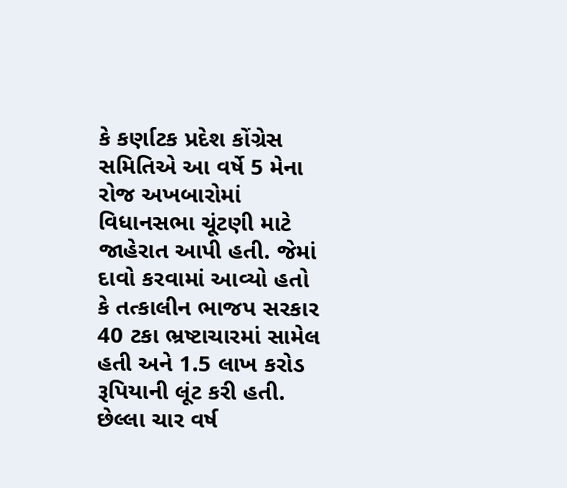કે કર્ણાટક પ્રદેશ કોંગ્રેસ સમિતિએ આ વર્ષે 5 મેના રોજ અખબારોમાં વિધાનસભા ચૂંટણી માટે જાહેરાત આપી હતી. જેમાં દાવો કરવામાં આવ્યો હતો કે તત્કાલીન ભાજપ સરકાર 40 ટકા ભ્રષ્ટાચારમાં સામેલ હતી અને 1.5 લાખ કરોડ રૂપિયાની લૂંટ કરી હતી. છેલ્લા ચાર વર્ષ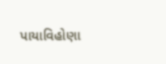પાયાવિહોણા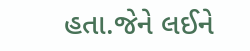હતા.જેને લઈને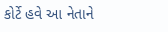કોર્ટે હવે આ નેતાને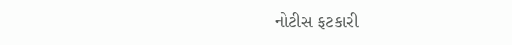નોટીસ ફટકારી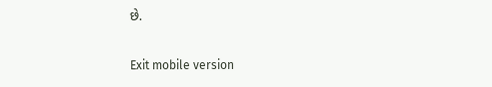છે.

Exit mobile version